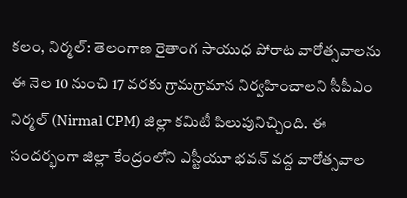కలం, నిర్మల్: తెలంగాణ రైతాంగ సాయుధ పోరాట వారోత్సవాలను ఈ నెల 10 నుంచి 17 వరకు గ్రామగ్రామాన నిర్వహించాలని సీపీఎం నిర్మల్ (Nirmal CPM) జిల్లా కమిటీ పిలుపునిచ్చింది. ఈ సందర్భంగా జిల్లా కేంద్రంలోని ఎస్టీయూ భవన్ వద్ద వారోత్సవాల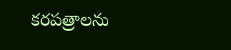కరపత్రాలను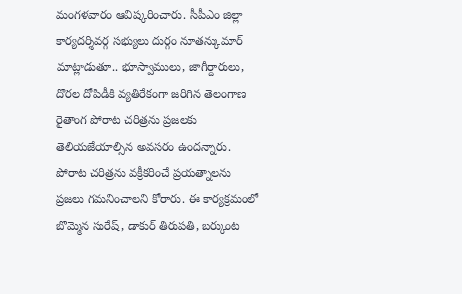మంగళవారం ఆవిష్కరించారు. సీపీఎం జిల్లా కార్యదర్శివర్గ సభ్యులు దుర్గం నూతన్కుమార్ మాట్లాడుతూ.. భూస్వాములు, జాగీర్దారులు, దొరల దోపిడీకి వ్యతిరేకంగా జరిగిన తెలంగాణ రైతాంగ పోరాట చరిత్రను ప్రజలకు తెలియజేయాల్సిన అవసరం ఉందన్నారు. పోరాట చరిత్రను వక్రీకరించే ప్రయత్నాలను ప్రజలు గమనించాలని కోరారు. ఈ కార్యక్రమంలో బొమ్మెన సురేష్, డాకుర్ తిరుపతి, బర్కుంట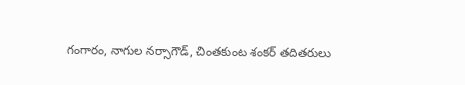గంగారం, నాగుల నర్సాగౌడ్, చింతకుంట శంకర్ తదితరులు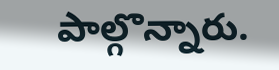పాల్గొన్నారు.